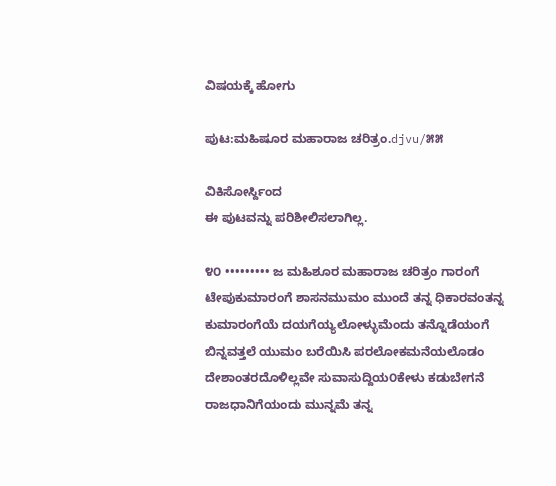ವಿಷಯಕ್ಕೆ ಹೋಗು

ಪುಟ:ಮಹಿಷೂರ ಮಹಾರಾಜ ಚರಿತ್ರಂ.djvu/೫೫

ವಿಕಿಸೋರ್ಸ್ದಿಂದ
ಈ ಪುಟವನ್ನು ಪರಿಶೀಲಿಸಲಾಗಿಲ್ಲ.

೪೦ ••••••••• ಜ ಮಹಿಶೂರ ಮಹಾರಾಜ ಚರಿತ್ರಂ ಗಾರಂಗೆ ಟೇಪುಕುಮಾರಂಗೆ ಶಾಸನಮುಮಂ ಮುಂದೆ ತನ್ನ ಧಿಕಾರವಂತನ್ನ ಕುಮಾರಂಗೆಯೆ ದಯಗೆಯ್ಯಲೋಳ್ಳುಮೆಂದು ತನ್ನೊಡೆಯಂಗೆ ಬಿನ್ನವತ್ತಲೆ ಯುಮಂ ಬರೆಯಿಸಿ ಪರಲೋಕಮನೆಯಲೊಡಂ ದೇಶಾಂತರದೊಳಿಲ್ಲವೇ ಸುವಾಸುದ್ದಿಯ೦ಕೇಳು ಕಡುಬೇಗನೆ ರಾಜಧಾನಿಗೆಯಂದು ಮುನ್ನಮೆ ತನ್ನ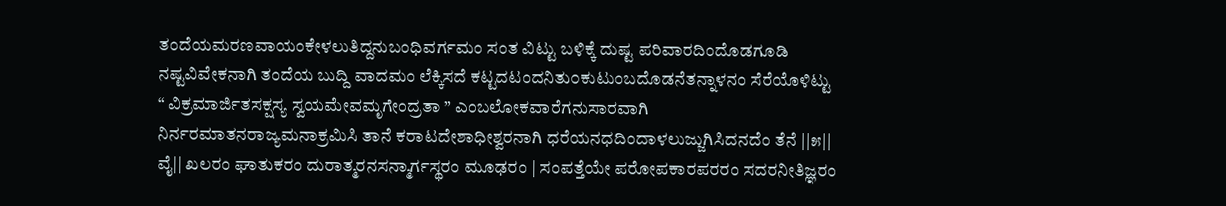ತಂದೆಯಮರಣವಾಯಂಕೇಳಲುತಿದ್ದನುಬಂಧಿವರ್ಗಮಂ ಸಂತ ವಿಟ್ಟು ಬಳಿಕ್ಕೆ ದುಷ್ಟ ಪರಿವಾರದಿಂದೊಡಗೂಡಿ ನಷ್ಟವಿವೇಕನಾಗಿ ತಂದೆಯ ಬುದ್ದಿ ವಾದಮಂ ಲೆಕ್ಕಿಸದೆ ಕಟ್ಟದಟಂದನಿತು೦ಕುಟುಂಬದೊಡನೆತನ್ನಾಳನಂ ಸೆರೆಯೊಳಿಟ್ಟು “ ವಿಕ್ರಮಾರ್ಜಿತಸಕ್ಷಸ್ಯ ಸ್ವಯಮೇವಮೃಗೇಂದ್ರತಾ ” ಎಂಬಲೋಕವಾರೆಗನುಸಾರವಾಗಿ ನಿರ್ನರಮಾತನರಾಜ್ಯಮನಾಕ್ರಮಿಸಿ ತಾನೆ ಕರಾಟದೇಶಾಧೀಶ್ವರನಾಗಿ ಧರೆಯನಧದಿಂದಾಳಲುಜ್ಜುಗಿಸಿದನದೆಂ ತೆನೆ ||೫|| ವೈ|| ಖಲರಂ ಘಾತುಕರಂ ದುರಾತ್ಮರನಸನ್ಮಾರ್ಗಸ್ಥರಂ ಮೂಢರಂ | ಸಂಪತ್ತೆಯೇ ಪರೋಪಕಾರಪರರಂ ಸದರನೀತಿಜ್ಞರಂ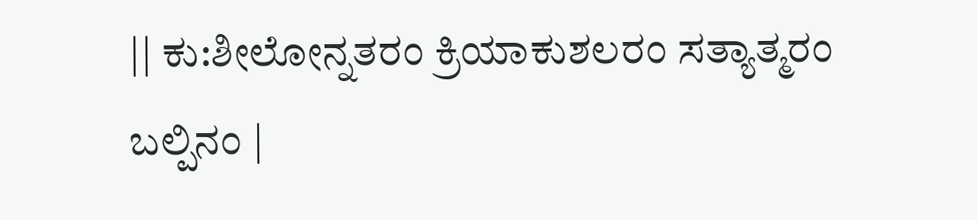|| ಕು:ಶೀಲೋನ್ನತರಂ ಕ್ರಿಯಾಕುಶಲರಂ ಸತ್ಯಾತ್ಮರಂ ಬಲ್ಪಿನಂ |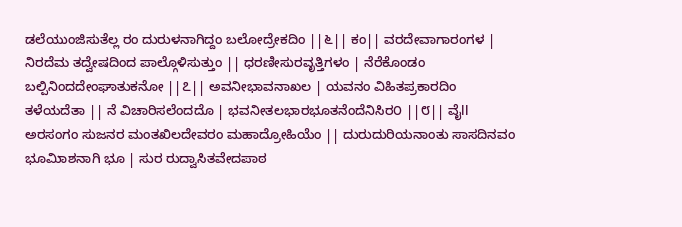ಡಲೆಯುಂಜಿಸುತೆಲ್ಲ ರಂ ದುರುಳನಾಗಿದ್ದಂ ಬಲೋದ್ರೇಕದಿಂ ||೬|| ಕಂ|| ವರದೇವಾಗಾರಂಗಳ | ನಿರದೆಮ ತದ್ವೇಷದಿಂದ ಪಾಲ್ಗೊಳಿಸುತ್ತುಂ || ಧರಣೀಸುರವೃತ್ತಿಗಳಂ | ನೆರೆಕೊಂಡಂ ಬಲ್ಪಿನಿಂದದೇಂಘಾತುಕನೋ ||೭|| ಅವನೀಭಾವನಾಖಲ | ಯವನಂ ವಿಹಿತಪ್ರಕಾರದಿಂ ತಳೆಯದೆತಾ || ನೆ ವಿಚಾರಿಸಲೆಂದದೊ | ಭವನೀತಲಭಾರಭೂತನೆಂದೆನಿಸಿರ೦ ||೮|| ವೈll ಅರಸಂಗಂ ಸುಜನರ ಮಂತಖಿಲದೇವರಂ ಮಹಾದ್ರೋಹಿಯೆಂ || ದುರುದುರಿಯನಾಂತು ಸಾಸದಿನವಂ ಭೂಮಿಾಶನಾಗಿ ಭೂ | ಸುರ ರುದ್ವಾಸಿತವೇದಪಾಠ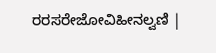ರರಸರೇಜೋವಿಹೀನಲ್ವಣಿ |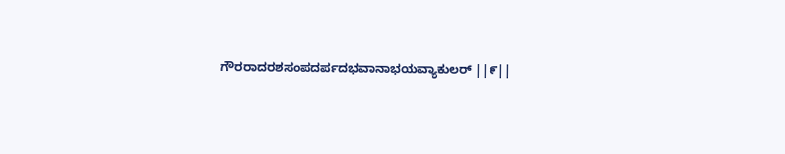ಗೌರರಾದರಶಸಂಪದರ್ಪದಭವಾನಾಭಯವ್ಯಾಕುಲರ್ ||೯||